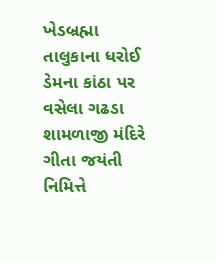ખેડબ્રહ્મા તાલુકાના ધરોઈ ડેમના કાંઠા પર વસેલા ગઢડા શામળાજી મંદિરે ગીતા જયંતી નિમિત્તે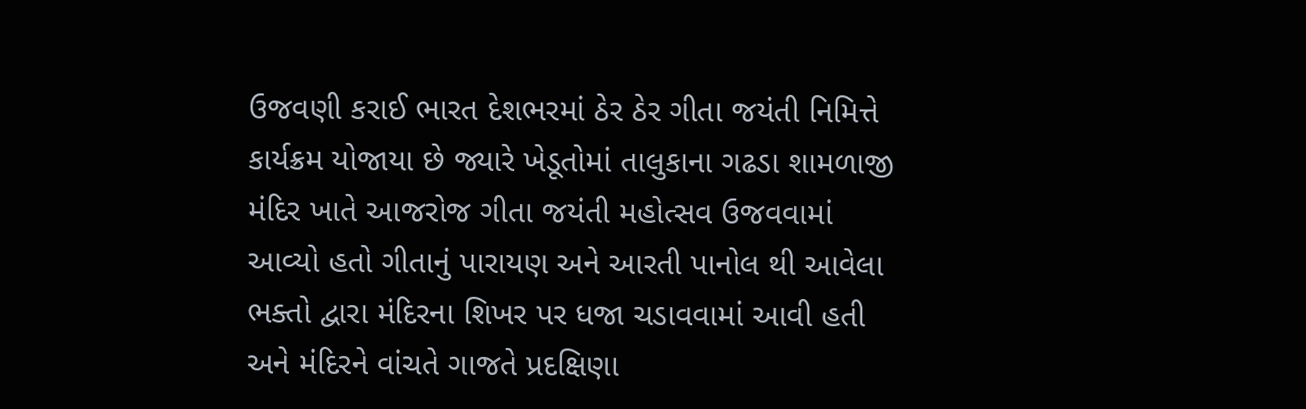ઉજવણી કરાઈ ભારત દેશભરમાં ઠેર ઠેર ગીતા જયંતી નિમિત્તે કાર્યક્રમ યોજાયા છે જ્યારે ખેડૂતોમાં તાલુકાના ગઢડા શામળાજી મંદિર ખાતે આજરોજ ગીતા જયંતી મહોત્સવ ઉજવવામાં આવ્યો હતો ગીતાનું પારાયણ અને આરતી પાનોલ થી આવેલા ભક્તો દ્વારા મંદિરના શિખર પર ધજા ચડાવવામાં આવી હતી અને મંદિરને વાંચતે ગાજતે પ્રદક્ષિણા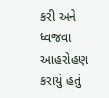કરી અને ધ્વજવા આહરોહણ કરાયું હતું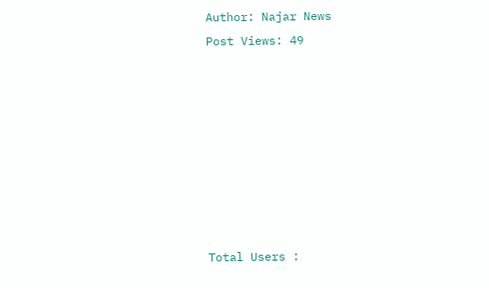Author: Najar News
Post Views: 49








Total Users :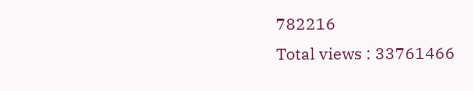782216
Total views : 33761466